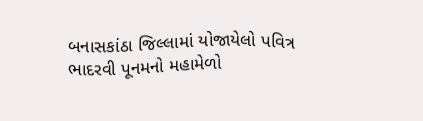બનાસકાંઠા જિલ્લામાં યોજાયેલો પવિત્ર ભાદરવી પૂનમનો મહામેળો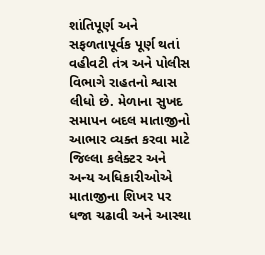શાંતિપૂર્ણ અને સફળતાપૂર્વક પૂર્ણ થતાં વહીવટી તંત્ર અને પોલીસ વિભાગે રાહતનો શ્વાસ લીધો છે. મેળાના સુખદ સમાપન બદલ માતાજીનો આભાર વ્યક્ત કરવા માટે જિલ્લા કલેક્ટર અને અન્ય અધિકારીઓએ માતાજીના શિખર પર ધજા ચઢાવી અને આસ્થા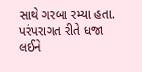સાથે ગરબા રમ્યા હતા.
પરંપરાગત રીતે ધજા લઈને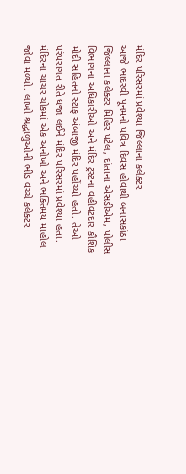મંદિર પરિસરમાં પ્રવેશ્યા જિલ્લાના કલેક્ટર
આજે ભાદરવી પૂનમનો પવિત્ર દિવસ હોવાથી બનાસકાંઠા જિલ્લાના કલેક્ટર મિહિર પટેલ, દાંતાના એસડીએમ, પોલીસ વિભાગના અધિકારીઓ અને મંદિર ટ્રસ્ટના વહીવટદાર કૌશિક મોદી સહિતનો સ્ટાફ અંબાજી મંદિર પહોંચ્યો હતો. તેઓ પરંપરાગત રીતે ધજા લઈને મંદિર પરિસરમાં પ્રવેશ્યા હતા. મંદિરના ચાચર ચોકમાં એક અનોખો અને ભક્તિમય માહોલ જોવા મળ્યો. લાખો શ્રદ્ધાળુઓની ભીડ વચ્ચે કલેક્ટર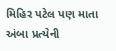મિહિર પટેલ પણ માતા અંબા પ્રત્યેની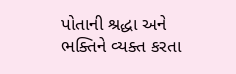પોતાની શ્રદ્ધા અને ભક્તિને વ્યક્ત કરતા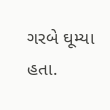ગરબે ઘૂમ્યા હતા.